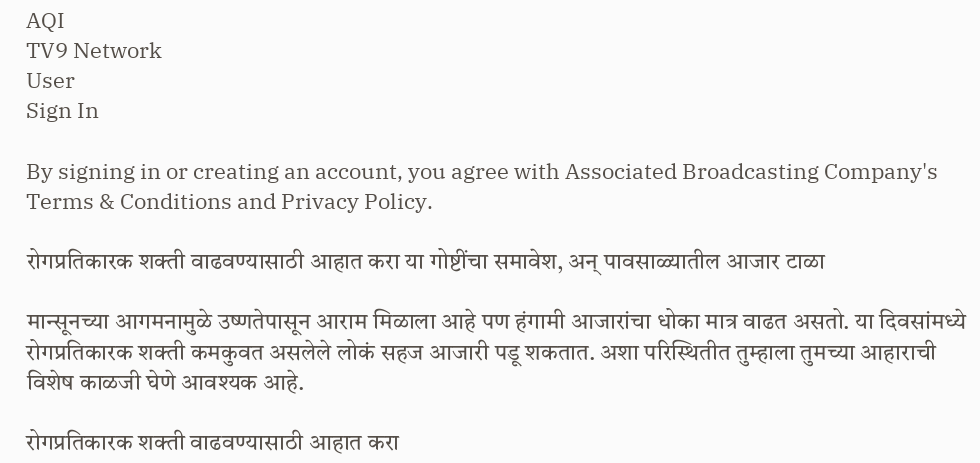AQI
TV9 Network
User
Sign In

By signing in or creating an account, you agree with Associated Broadcasting Company's Terms & Conditions and Privacy Policy.

रोगप्रतिकारक शक्ती वाढवण्यासाठी आहात करा या गोष्टींचा समावेश, अन् पावसाळ्यातील आजार टाळा

मान्सूनच्या आगमनामुळे उष्णतेपासून आराम मिळाला आहे पण हंगामी आजारांचा धोका मात्र वाढत असतो. या दिवसांमध्ये रोगप्रतिकारक शक्ती कमकुवत असलेले लोकं सहज आजारी पडू शकतात. अशा परिस्थितीत तुम्हाला तुमच्या आहाराची विशेष काळजी घेणे आवश्यक आहे.

रोगप्रतिकारक शक्ती वाढवण्यासाठी आहात करा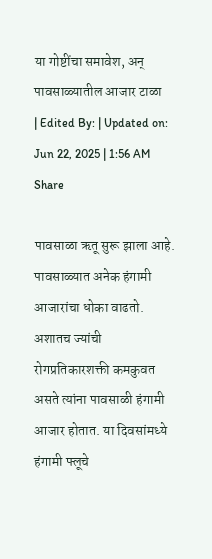या गोष्टींचा समावेश, अन् पावसाळ्यातील आजार टाळा
| Edited By: | Updated on: Jun 22, 2025 | 1:56 AM
Share

पावसाळा ऋतू सुरू झाला आहे. पावसाळ्यात अनेक हंगामी आजारांचा धोका वाढतो. अशातच ज्यांची रोगप्रतिकारशक्ती कमकुवत असते त्यांना पावसाळी हंगामी आजार होतात. या दिवसांमध्ये हंगामी फ्लूचे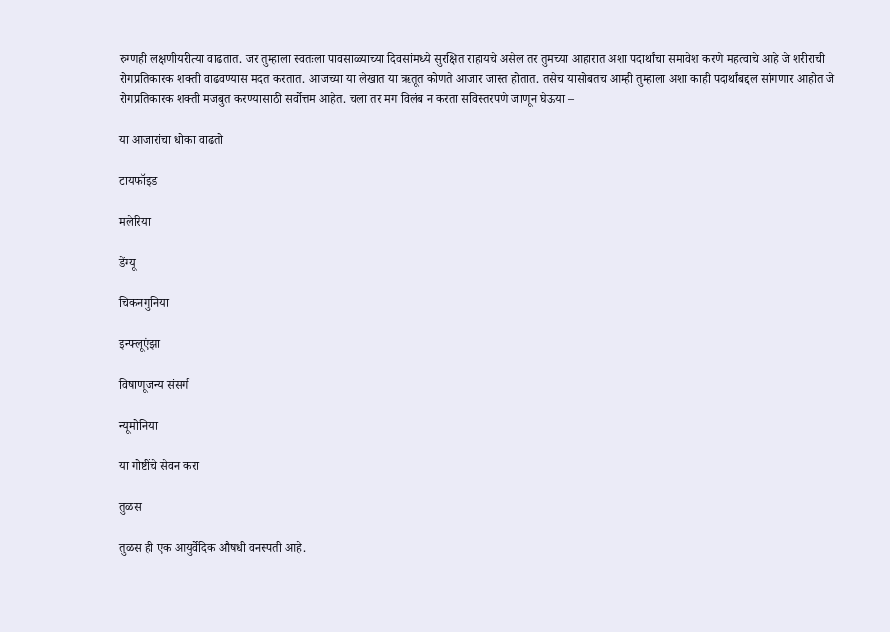रुग्णही लक्षणीयरीत्या वाढतात. जर तुम्हाला स्वतःला पावसाळ्याच्या दिवसांमध्ये सुरक्षित राहायचे असेल तर तुमच्या आहारात अशा पदार्थांचा समावेश करणे महत्वाचे आहे जे शरीराची रोगप्रतिकारक शक्ती वाढवण्यास मदत करतात. आजच्या या लेखात या ऋतूत कोणते आजार जास्त होतात. तसेच यासोबतच आम्ही तुम्हाला अशा काही पदार्थांबद्दल सांगणार आहोत जे रोगप्रतिकारक शक्ती मजबुत करण्यासाठी सर्वोत्तम आहेत. चला तर मग विलंब न करता सविस्तरपणे जाणून घेऊया –

या आजारांचा धोका वाढतो

टायफॉइड

मलेरिया

डेंग्यू

चिकनगुनिया

इन्फ्लूएंझा

विषाणूजन्य संसर्ग

न्यूमोनिया

या गोष्टींचे सेवन करा

तुळस

तुळस ही एक आयुर्वेदिक औषधी वनस्पती आहे.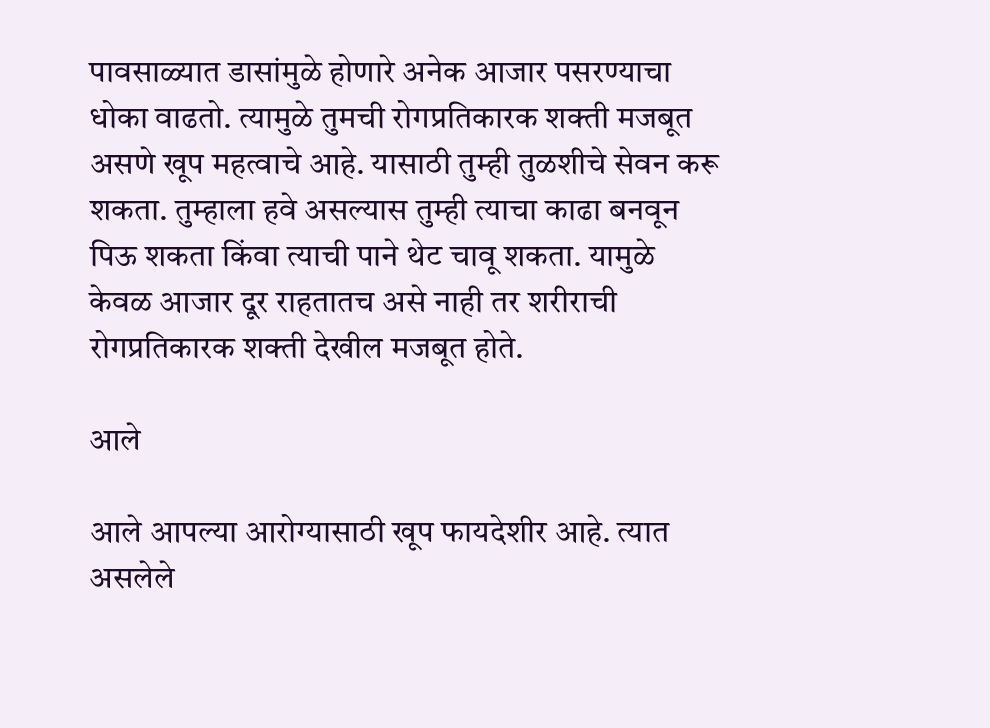पावसाळ्यात डासांमुळे होणारे अनेक आजार पसरण्याचा धोका वाढतो. त्यामुळे तुमची रोगप्रतिकारक शक्ती मजबूत असणे खूप महत्वाचे आहे. यासाठी तुम्ही तुळशीचे सेवन करू शकता. तुम्हाला हवे असल्यास तुम्ही त्याचा काढा बनवून पिऊ शकता किंवा त्याची पाने थेट चावू शकता. यामुळे केवळ आजार दूर राहतातच असे नाही तर शरीराची रोगप्रतिकारक शक्ती देखील मजबूत होते.

आले

आले आपल्या आरोग्यासाठी खूप फायदेशीर आहे. त्यात असलेले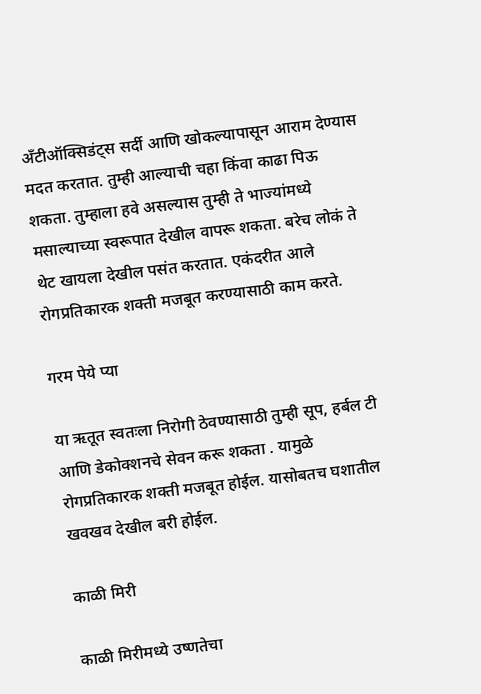अँटीऑक्सिडंट्स सर्दी आणि खोकल्यापासून आराम देण्यास मदत करतात. तुम्ही आल्याची चहा किंवा काढा पिऊ शकता. तुम्हाला हवे असल्यास तुम्ही ते भाज्यांमध्ये मसाल्याच्या स्वरूपात देखील वापरू शकता. बरेच लोकं ते थेट खायला देखील पसंत करतात. एकंदरीत आले रोगप्रतिकारक शक्ती मजबूत करण्यासाठी काम करते.

गरम पेये प्या

या ऋतूत स्वतःला निरोगी ठेवण्यासाठी तुम्ही सूप, हर्बल टी आणि डेकोक्शनचे सेवन करू शकता . यामुळे रोगप्रतिकारक शक्ती मजबूत होईल. यासोबतच घशातील खवखव देखील बरी होईल.

काळी मिरी

काळी मिरीमध्ये उष्णतेचा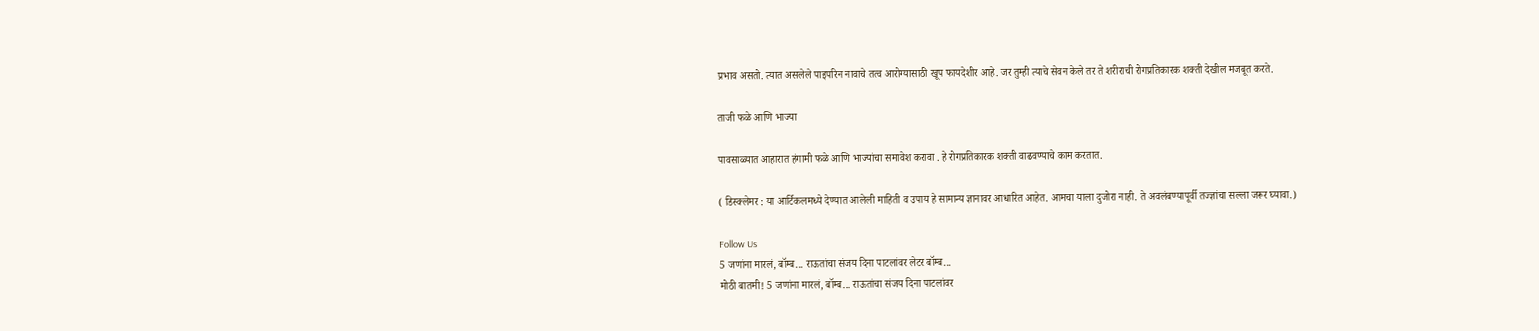प्रभाव असतो. त्यात असलेले पाइपरिन नावाचे तत्व आरोग्यासाठी खूप फायदेशीर आहे. जर तुम्ही त्याचे सेवन केले तर ते शरीराची रोगप्रतिकारक शक्ती देखील मजबूत करते.

ताजी फळे आणि भाज्या

पावसाळ्यात आहारात हंगामी फळे आणि भाज्यांचा समावेश करावा . हे रोगप्रतिकारक शक्ती वाढवण्याचे काम करतात.

( डिस्क्लेमर : या आर्टिकलमध्ये देण्यात आलेली माहिती व उपाय हे सामान्य ज्ञानावर आधारित आहेत. आमचा याला दुजोरा नाही. ते अवलंबण्यापूर्वी तज्ज्ञांचा सल्ला जरूर घ्यावा.)

Follow Us
5 जणांना मारलं, बॉम्ब... राऊतांचा संजय दिना पाटलांवर लेटर बॉम्ब...
मोठी बातमी! 5 जणांना मारलं, बॉम्ब... राऊतांचा संजय दिना पाटलांवर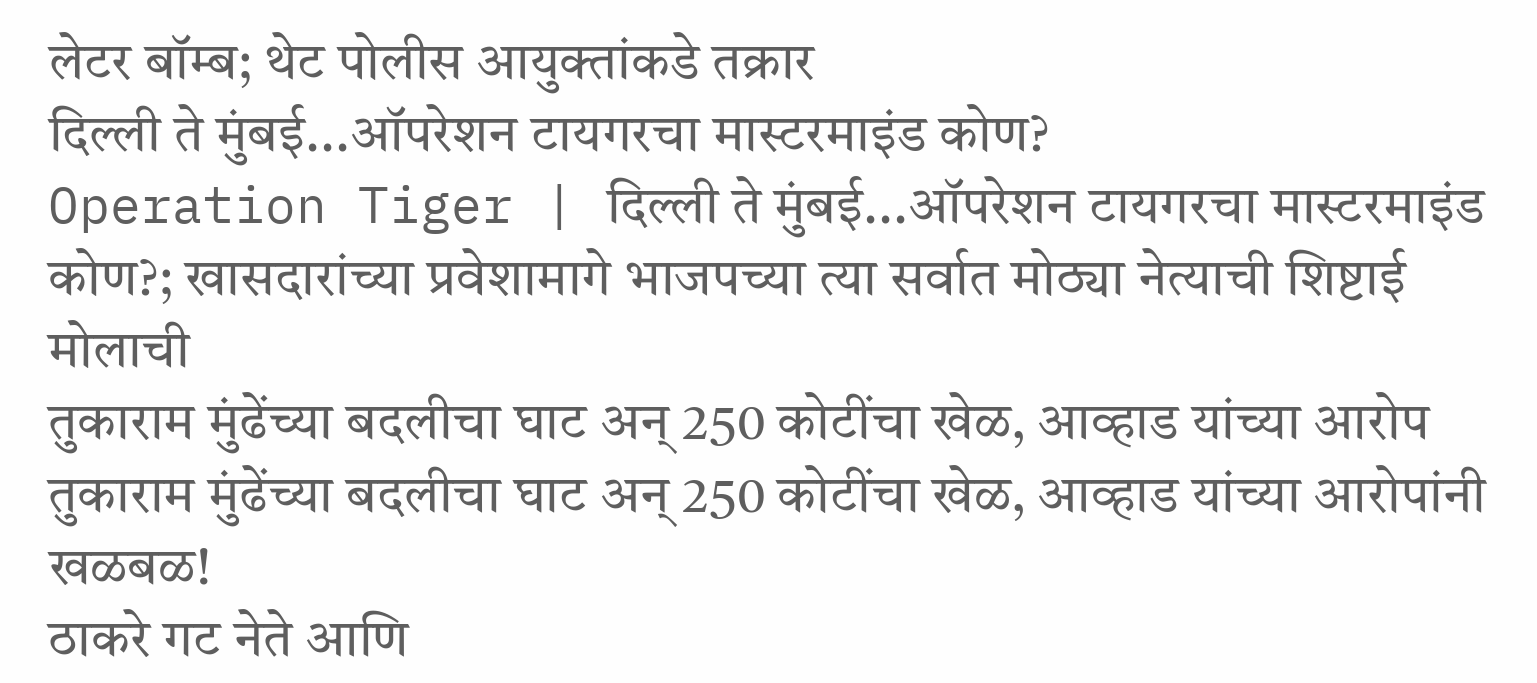लेटर बॉम्ब; थेट पोलीस आयुक्तांकडे तक्रार
दिल्ली ते मुंबई...ऑपरेशन टायगरचा मास्टरमाइंड कोण?
Operation Tiger | दिल्ली ते मुंबई...ऑपरेशन टायगरचा मास्टरमाइंड कोण?; खासदारांच्या प्रवेशामागे भाजपच्या त्या सर्वात मोठ्या नेत्याची शिष्टाई मोलाची
तुकाराम मुंढेंच्या बदलीचा घाट अन् 250 कोटींचा खेळ, आव्हाड यांच्या आरोप
तुकाराम मुंढेंच्या बदलीचा घाट अन् 250 कोटींचा खेळ, आव्हाड यांच्या आरोपांनी खळबळ!
ठाकरे गट नेते आणि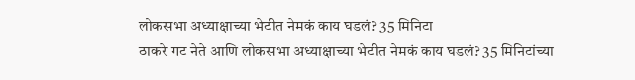लोकसभा अध्याक्षाच्या भेटीत नेमकं काय घडलं? 35 मिनिटा
ठाकरे गट नेते आणि लोकसभा अध्याक्षाच्या भेटीत नेमकं काय घडलं? 35 मिनिटांच्या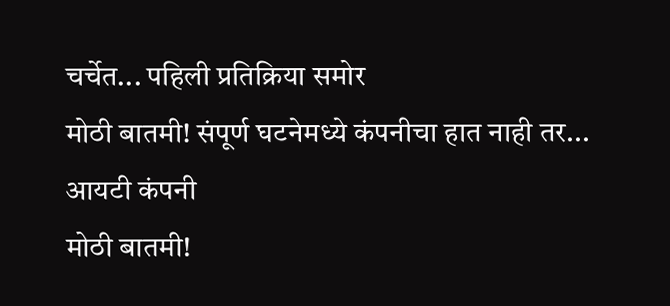चर्चेत... पहिली प्रतिक्रिया समोर
मोठी बातमी! संपूर्ण घटनेमध्ये कंपनीचा हात नाही तर... आयटी कंपनी
मोठी बातमी!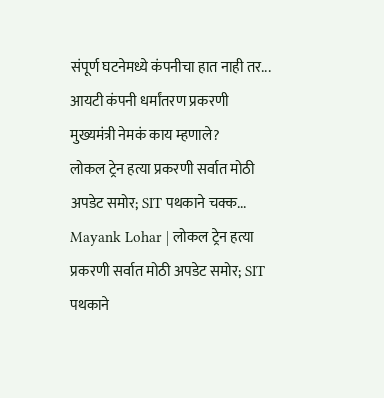संपूर्ण घटनेमध्ये कंपनीचा हात नाही तर... आयटी कंपनी धर्मांतरण प्रकरणी मुख्यमंत्री नेमकं काय म्हणाले?
लोकल ट्रेन हत्या प्रकरणी सर्वात मोठी अपडेट समोर; SIT पथकाने चक्क...
Mayank Lohar | लोकल ट्रेन हत्या प्रकरणी सर्वात मोठी अपडेट समोर; SIT पथकाने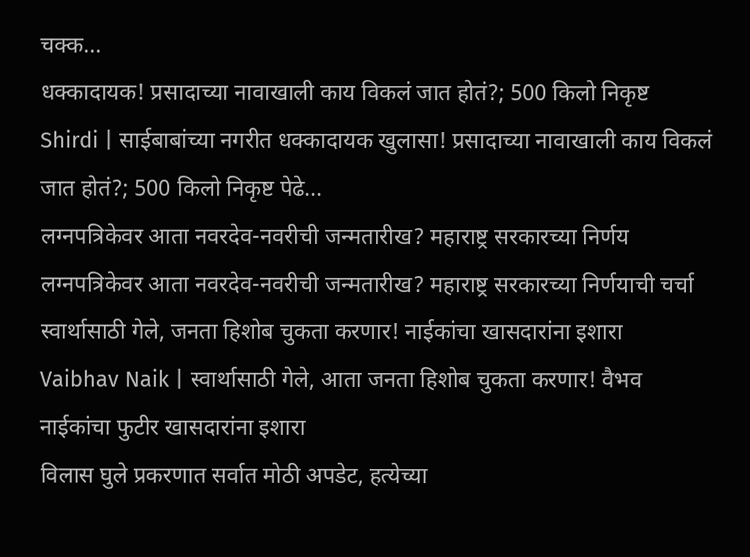चक्क...
धक्कादायक! प्रसादाच्या नावाखाली काय विकलं जात होतं?; 500 किलो निकृष्ट
Shirdi | साईबाबांच्या नगरीत धक्कादायक खुलासा! प्रसादाच्या नावाखाली काय विकलं जात होतं?; 500 किलो निकृष्ट पेढे...
लग्नपत्रिकेवर आता नवरदेव-नवरीची जन्मतारीख? महाराष्ट्र सरकारच्या निर्णय
लग्नपत्रिकेवर आता नवरदेव-नवरीची जन्मतारीख? महाराष्ट्र सरकारच्या निर्णयाची चर्चा
स्वार्थासाठी गेले, जनता हिशोब चुकता करणार! नाईकांचा खासदारांना इशारा
Vaibhav Naik | स्वार्थासाठी गेले, आता जनता हिशोब चुकता करणार! वैभव नाईकांचा फुटीर खासदारांना इशारा
विलास घुले प्रकरणात सर्वात मोठी अपडेट, हत्येच्या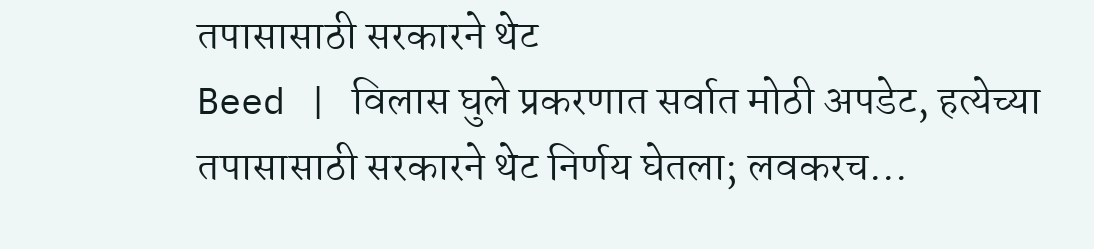तपासासाठी सरकारने थेट
Beed | विलास घुले प्रकरणात सर्वात मोठी अपडेट, हत्येच्या तपासासाठी सरकारने थेट निर्णय घेतला; लवकरच...